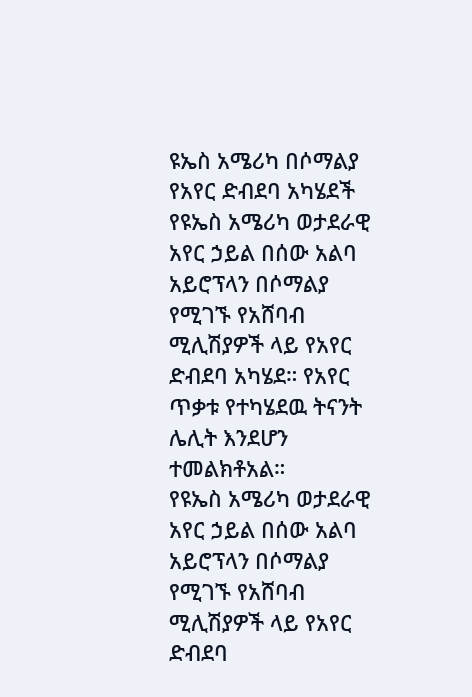ዩኤስ አሜሪካ በሶማልያ የአየር ድብደባ አካሄደች
የዩኤስ አሜሪካ ወታደራዊ አየር ኃይል በሰው አልባ አይሮፕላን በሶማልያ የሚገኙ የአሸባብ ሚሊሽያዎች ላይ የአየር ድብደባ አካሄደ። የአየር ጥቃቱ የተካሄደዉ ትናንት ሌሊት እንደሆን ተመልክቶአል።
የዩኤስ አሜሪካ ወታደራዊ አየር ኃይል በሰው አልባ አይሮፕላን በሶማልያ የሚገኙ የአሸባብ ሚሊሽያዎች ላይ የአየር ድብደባ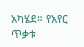አካሄደ። የአየር ጥቃቱ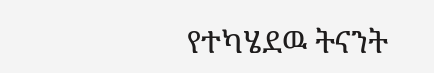የተካሄደዉ ትናንት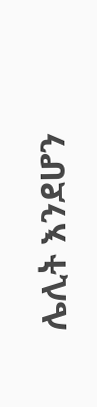ሌሊት እንደሆን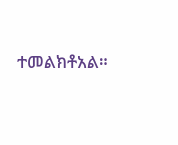ተመልክቶአል።